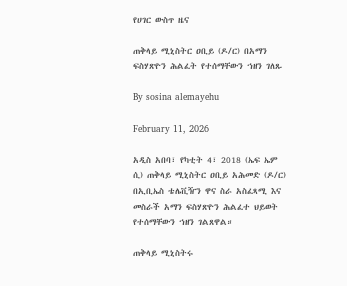የሀገር ውስጥ ዜና

ጠቅላይ ሚኒስትር ዐቢይ (ዶ/ር) በአማን ፍስሃጽዮን ሕልፈት የተሰማቸውን ኀዘን ገለጹ

By sosina alemayehu

February 11, 2026

አዲስ አበባ፣ የካቲት 4፣ 2018 (ኤፍ ኤም ሲ) ጠቅላይ ሚኒስትር ዐቢይ አሕመድ (ዶ/ር) በኢቢኤስ ቴሌቪዥን ዋና ስራ አስፈጻሚ እና መስራች አማን ፍስሃጽዮን ሕልፈተ ህይወት የተሰማቸውን ኀዘን ገልጸዋል።

ጠቅላይ ሚኒስትሩ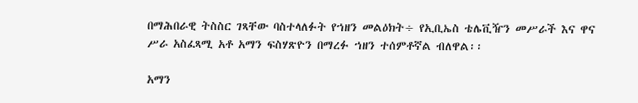በማሕበራዊ ትስስር ገጻቸው ባስተላለፉት የኀዘን መልዕክት÷ የኢቢኤስ ቴሌቪዥን መሥራች እና ዋና ሥራ አስፈጻሚ አቶ አማን ፍስሃጽዮን በማረፉ ኀዘን ተሰምቶኛል ብለዋል፡፡

አማን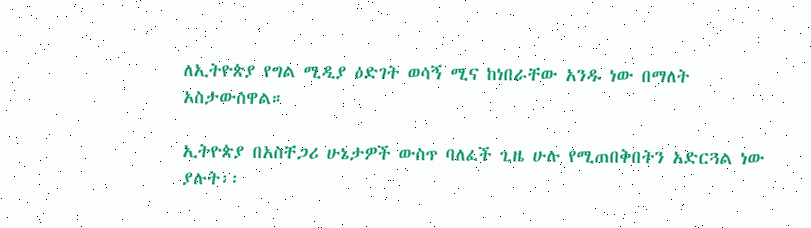ለኢትዮጵያ የግል ሚዲያ ዕድገት ወሳኝ ሚና ከነበራቸው አንዱ ነው በማለት አስታውሰዋል።

ኢትዮጵያ በአስቸጋሪ ሁኔታዎች ውስጥ ባለፈች ጊዜ ሁሉ የሚጠበቅበትን አድርጓል ነው ያሉት፡፡